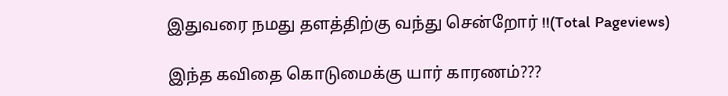இதுவரை நமது தளத்திற்கு வந்து சென்றோர் !!(Total Pageviews)

இந்த கவிதை கொடுமைக்கு யார் காரணம்???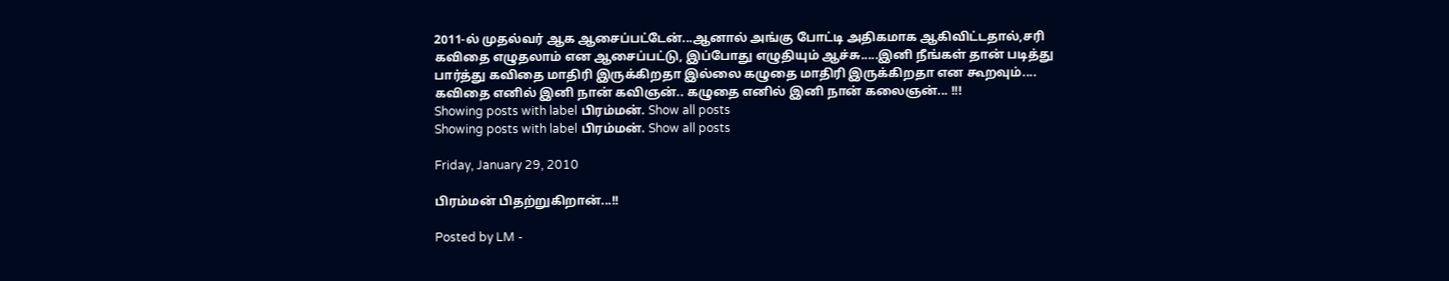2011-ல் முதல்வர் ஆக ஆசைப்பட்டேன்...ஆனால் அங்கு போட்டி அதிகமாக ஆகிவிட்டதால்,சரி கவிதை எழுதலாம் என ஆசைப்பட்டு, இப்போது எழுதியும் ஆச்சு.....இனி நீங்கள் தான் படித்து பார்த்து கவிதை மாதிரி இருக்கிறதா இல்லை கழுதை மாதிரி இருக்கிறதா என கூறவும்.... கவிதை எனில் இனி நான் கவிஞன்.. கழுதை எனில் இனி நான் கலைஞன்... !!!
Showing posts with label பிரம்மன். Show all posts
Showing posts with label பிரம்மன். Show all posts

Friday, January 29, 2010

பிரம்மன் பிதற்றுகிறான்...!!

Posted by LM -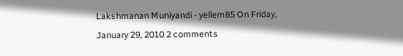Lakshmanan Muniyandi - yellem85 On Friday, January 29, 2010 2 comments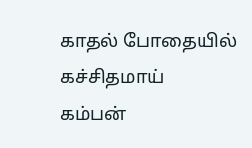காதல் போதையில் கச்சிதமாய்
கம்பன்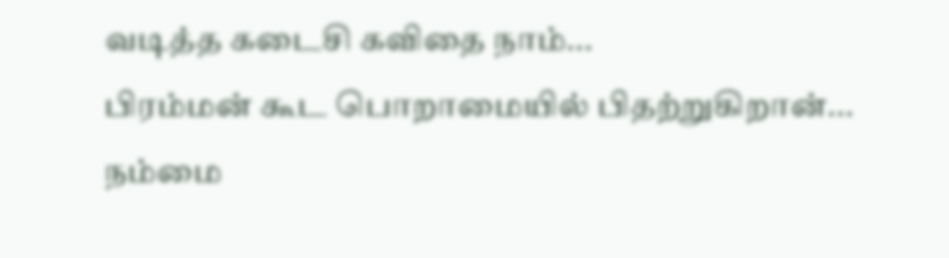வடித்த கடைசி கவிதை நாம்...
பிரம்மன் கூட பொறாமையில் பிதற்றுகிறான்...
நம்மை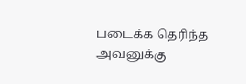படைக்க தெரிந்த அவனுக்கு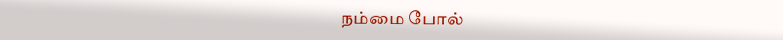நம்மை போல்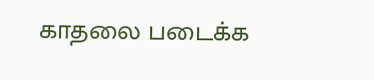காதலை படைக்க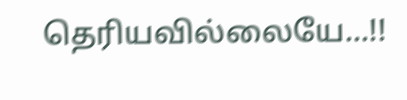தெரியவில்லையே...!!